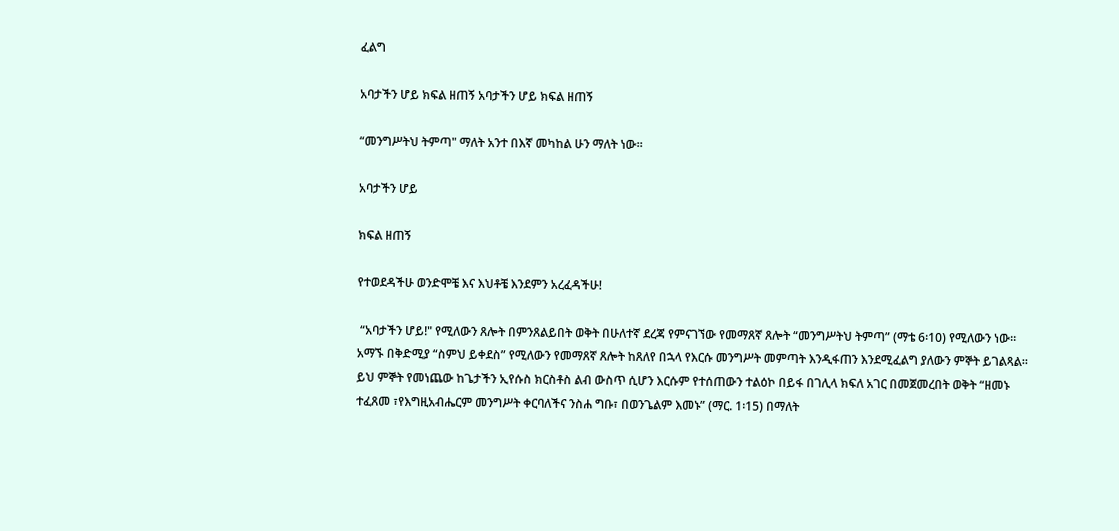ፈልግ

አባታችን ሆይ ክፍል ዘጠኝ አባታችን ሆይ ክፍል ዘጠኝ

“መንግሥትህ ትምጣ" ማለት አንተ በእኛ መካከል ሁን ማለት ነው።

አባታችን ሆይ

ክፍል ዘጠኝ

የተወደዳችሁ ወንድሞቼ እና እህቶቼ እንደምን አረፈዳችሁ!

 “አባታችን ሆይ!" የሚለውን ጸሎት በምንጸልይበት ወቅት በሁለተኛ ደረጃ የምናገኘው የመማጸኛ ጸሎት “መንግሥትህ ትምጣ” (ማቴ 6፡10) የሚለውን ነው። አማኙ በቅድሚያ “ስምህ ይቀደስ” የሚለውን የመማጸኛ ጸሎት ከጸለየ በኋላ የእርሱ መንግሥት መምጣት እንዲፋጠን እንደሚፈልግ ያለውን ምኞት ይገልጻል። ይህ ምኞት የመነጨው ከጌታችን ኢየሱስ ክርስቶስ ልብ ውስጥ ሲሆን እርሱም የተሰጠውን ተልዕኮ በይፋ በገሊላ ክፍለ አገር በመጀመረበት ወቅት “ዘመኑ ተፈጸመ ፣የእግዚአብሔርም መንግሥት ቀርባለችና ንስሐ ግቡ፣ በወንጌልም እመኑ” (ማር. 1፡15) በማለት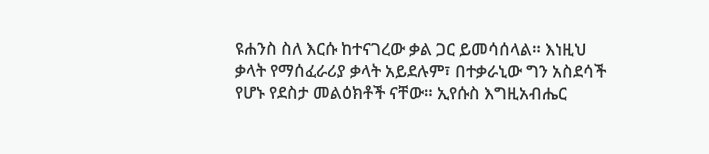ዩሐንስ ስለ እርሱ ከተናገረው ቃል ጋር ይመሳሰላል። እነዚህ ቃላት የማሰፈራሪያ ቃላት አይደሉም፣ በተቃራኒው ግን አስደሳች የሆኑ የደስታ መልዕክቶች ናቸው። ኢየሱስ እግዚአብሔር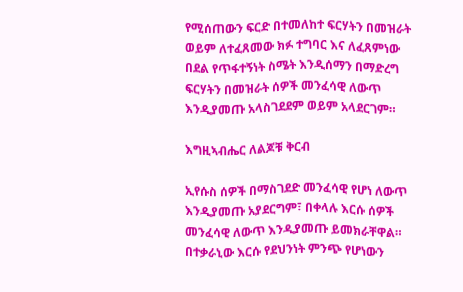የሚሰጠውን ፍርድ በተመለከተ ፍርሃትን በመዝራት ወይም ለተፈጸመው ክፉ ተግባር እና ለፈጸምነው በደል የጥፋተኝነት ስሜት እንዲሰማን በማድረግ ፍርሃትን በመዝራት ሰዎች መንፈሳዊ ለውጥ እንዲያመጡ አላስገደደም ወይም አላደርገም።

እግዚኣብሔር ለልጆቹ ቅርብ

ኢየሱስ ሰዎች በማስገደድ መንፈሳዊ የሆነ ለውጥ እንዲያመጡ አያደርግም፣ በቀላሉ እርሱ ሰዎች መንፈሳዊ ለውጥ እንዲያመጡ ይመክራቸዋል። በተቃራኒው እርሱ የደህንነት ምንጭ የሆነውን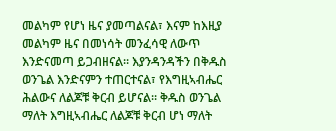መልካም የሆነ ዜና ያመጣልናል፣ እናም ከእዚያ መልካም ዜና በመነሳት መንፈሳዊ ለውጥ እንድናመጣ ይጋብዘናል። እያንዳንዳችን በቅዱስ ወንጌል እንድናምን ተጠርተናል፣ የእግዚኣብሔር ሕልውና ለልጆቹ ቅርብ ይሆናል። ቅዱስ ወንጌል ማለት እግዚኣብሔር ለልጆቹ ቅርብ ሆነ ማለት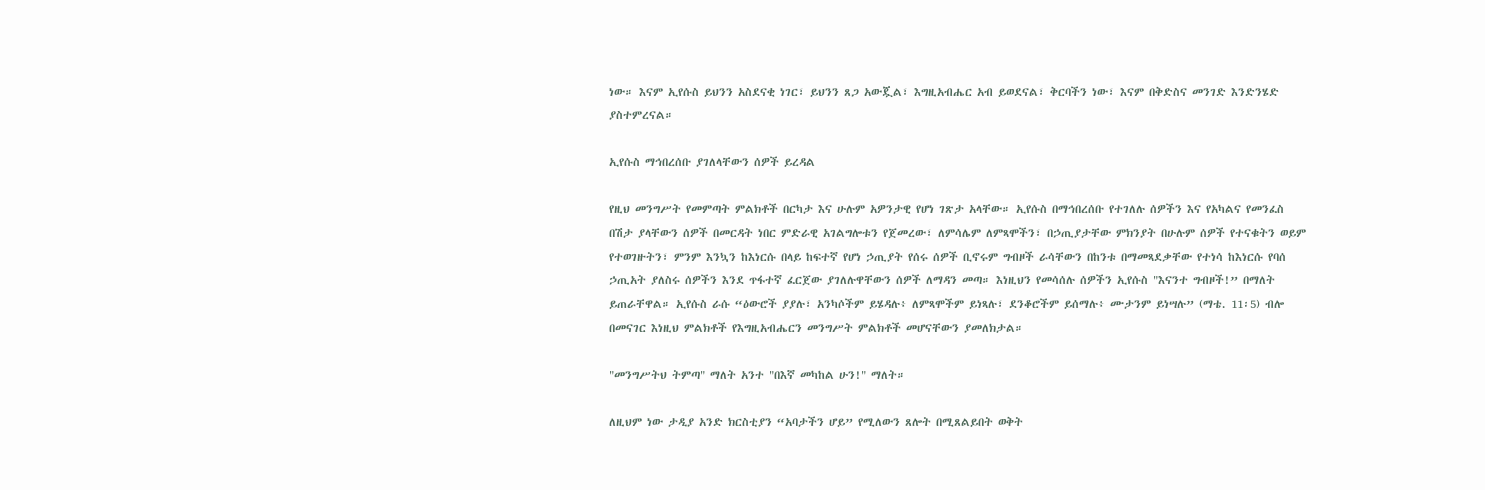ነው። እናም ኢየሱስ ይህንን አስደናቂ ነገር፣ ይህንን ጸጋ አውጇል፣ እግዚአብሔር አብ ይወደናል፣ ቅርባችን ነው፣ እናም በቅድስና መንገድ እንድንሄድ ያስተምረናል።

ኢየሱስ ማኅበረሰቡ ያገለላቸውን ሰዎች ይረዳል

የዚህ መንግሥት የመምጣት ምልክቶች በርካታ እና ሁሉም አዎንታዊ የሆነ ገጽታ አላቸው። ኢየሱስ በማኅበረሰቡ የተገለሉ ሰዎችን እና የአካልና የመንፈስ በሽታ ያላቸውን ሰዎች በመርዳት ነበር ምድራዊ አገልግሎቱን የጀመረው፣ ለምሳሌም ለምጻሞችን፣ በኃጢያታቸው ምክንያት በሁሉም ሰዎች የተናቁትን ወይም የተወገዙትን፣ ምንም እንኳን ከእነርሱ በላይ ከፍተኛ የሆነ ኃጢያት የሰሩ ሰዎች ቢኖሩም ግብዞች ራሳቸውን በከንቱ በማመጻደቃቸው የተነሳ ከእነርሱ የባሰ ኃጢአት ያለስሩ ሰዎችን እንደ ጥፋተኛ ፈርጀው ያገለሉዋቸውን ሰዎች ለማዳን መጣ። እነዚህን የመሳሰሉ ሰዎችን ኢየሱስ "እናንተ ግብዞች!” በማለት ይጠራቸዋል። ኢየሱስ ራሱ “ዕውሮች ያያሉ፣ አንካሶችም ይሄዳሉ፥ ለምጻሞችም ይነጻሉ፣ ደንቆሮችም ይሰማሉ፥ ሙታንም ይነሣሉ” (ማቴ. 11፡5) ብሎ በመናገር እነዚህ ምልክቶች የእግዚአብሔርን መንግሥት ምልክቶች መሆናቸውን ያመለክታል።

"መንግሥትህ ትምጣ" ማለት አንተ "በእኛ መካከል ሁን!" ማለት።

ለዚህም ነው ታዲያ አንድ ክርስቲያን “አባታችን ሆይ” የሚለውን ጸሎት በሚጸልይበት ወቅት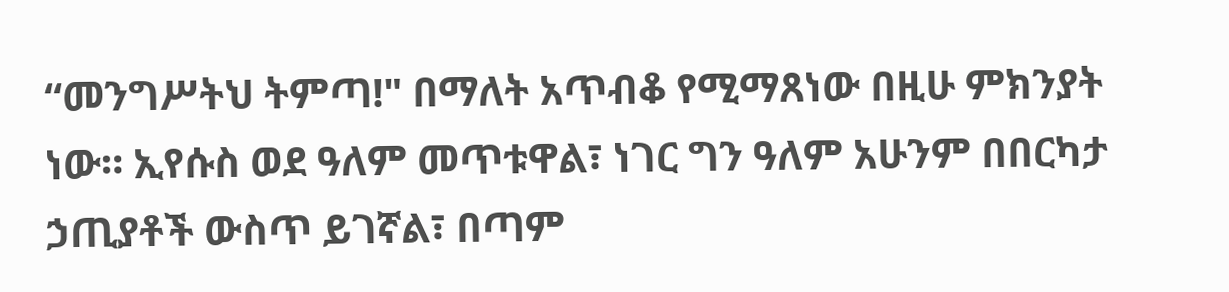“መንግሥትህ ትምጣ!" በማለት አጥብቆ የሚማጸነው በዚሁ ምክንያት ነው። ኢየሱስ ወደ ዓለም መጥቱዋል፣ ነገር ግን ዓለም አሁንም በበርካታ ኃጢያቶች ውስጥ ይገኛል፣ በጣም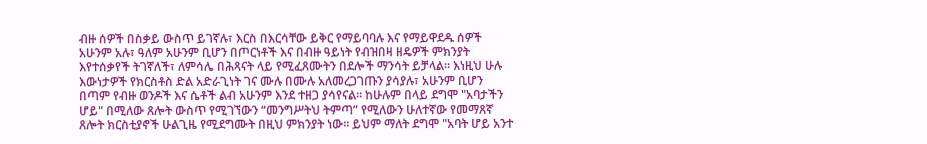ብዙ ሰዎች በስቃይ ውስጥ ይገኛሉ፣ እርስ በእርሳቸው ይቅር የማይባባሉ እና የማይዋደዱ ሰዎች አሁንም አሉ፣ ዓለም አሁንም ቢሆን በጦርነቶች እና በብዙ ዓይነት የብዝበዛ ዘዴዎች ምክንያት እየተሰቃየች ትገኛለች፣ ለምሳሌ በሕጻናት ላይ የሚፈጸሙትን በደሎች ማንሳት ይቻላል። እነዚህ ሁሉ እውነታዎች የክርስቶስ ድል አድራጊነት ገና ሙሉ በሙሉ አለመረጋገጡን ያሳያሉ፣ አሁንም ቢሆን በጣም የብዙ ወንዶች እና ሴቶች ልብ አሁንም እንደ ተዘጋ ያሳየናል። ከሁሉም በላይ ደግሞ "አባታችን ሆይ" በሚለው ጸሎት ውስጥ የሚገኘውን “መንግሥትህ ትምጣ” የሚለውን ሁለተኛው የመማጸኛ ጸሎት ክርስቲያኖች ሁልጊዜ የሚደግሙት በዚህ ምክንያት ነው። ይህም ማለት ደግሞ "አባት ሆይ አንተ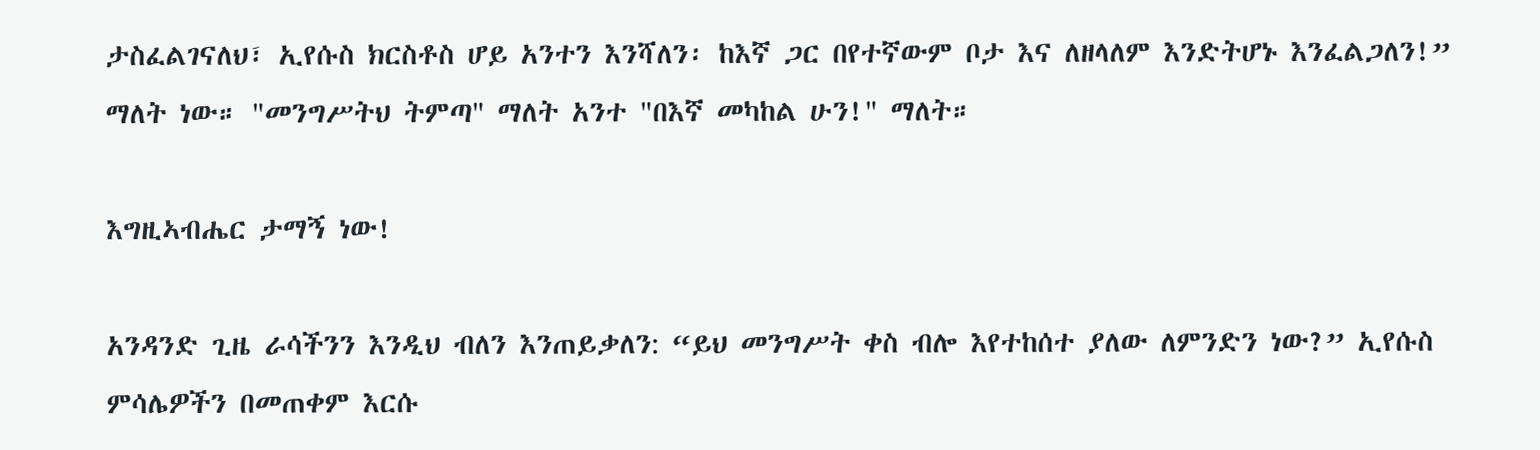ታስፈልገናለህ፣ ኢየሱስ ክርስቶስ ሆይ አንተን እንሻለን፡ ከእኛ ጋር በየተኛውም ቦታ እና ለዘላለም እንድትሆኑ እንፈልጋለን!” ማለት ነው። "መንግሥትህ ትምጣ" ማለት አንተ "በእኛ መካከል ሁን!" ማለት።

እግዚኣብሔር ታማኝ ነው!

አንዳንድ ጊዜ ራሳችንን እንዲህ ብለን እንጠይቃለን: “ይህ መንግሥት ቀስ ብሎ እየተከሰተ ያለው ለምንድን ነው?” ኢየሱስ ምሳሌዎችን በመጠቀም እርሱ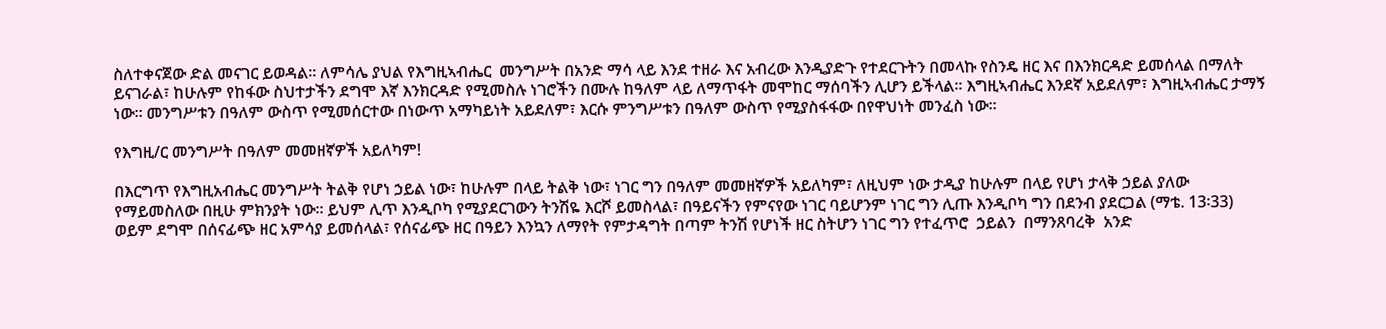ስለተቀናጀው ድል መናገር ይወዳል። ለምሳሌ ያህል የእግዚኣብሔር  መንግሥት በአንድ ማሳ ላይ እንደ ተዘራ እና አብረው እንዲያድጉ የተደርጉትን በመላኩ የስንዴ ዘር እና በእንክርዳድ ይመሰላል በማለት ይናገራል፣ ከሁሉም የከፋው ስህተታችን ደግሞ እኛ እንክርዳድ የሚመስሉ ነገሮችን በሙሉ ከዓለም ላይ ለማጥፋት መሞከር ማሰባችን ሊሆን ይችላል። እግዚኣብሔር እንደኛ አይደለም፣ እግዚኣብሔር ታማኝ ነው። መንግሥቱን በዓለም ውስጥ የሚመሰርተው በነውጥ አማካይነት አይደለም፣ እርሱ ምንግሥቱን በዓለም ውስጥ የሚያስፋፋው በየዋህነት መንፈስ ነው።

የእግዚ/ር መንግሥት በዓለም መመዘኛዎች አይለካም!

በእርግጥ የእግዚአብሔር መንግሥት ትልቅ የሆነ ኃይል ነው፣ ከሁሉም በላይ ትልቅ ነው፣ ነገር ግን በዓለም መመዘኛዎች አይለካም፣ ለዚህም ነው ታዲያ ከሁሉም በላይ የሆነ ታላቅ ኃይል ያለው የማይመስለው በዚሁ ምክንያት ነው። ይህም ሊጥ እንዲቦካ የሚያደርገውን ትንሽዬ እርሾ ይመስላል፣ በዓይናችን የምናየው ነገር ባይሆንም ነገር ግን ሊጡ እንዲቦካ ግን በደንብ ያደርጋል (ማቴ. 13፡33) ወይም ደግሞ በሰናፊጭ ዘር አምሳያ ይመሰላል፣ የሰናፊጭ ዘር በዓይን እንኳን ለማየት የምታዳግት በጣም ትንሽ የሆነች ዘር ስትሆን ነገር ግን የተፈጥሮ  ኃይልን  በማንጸባረቅ  አንድ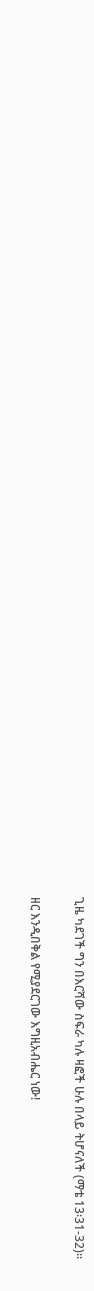ጊዜ ካደገች ግን በእርሻው ስፍራ ካሉ ዛፎች ሁሉ በላይ ትሆናለች (ማቴ 13፡31-32)።

ዘር እንዲበቅል የሚያደርገው እግዚአብሔር ነው!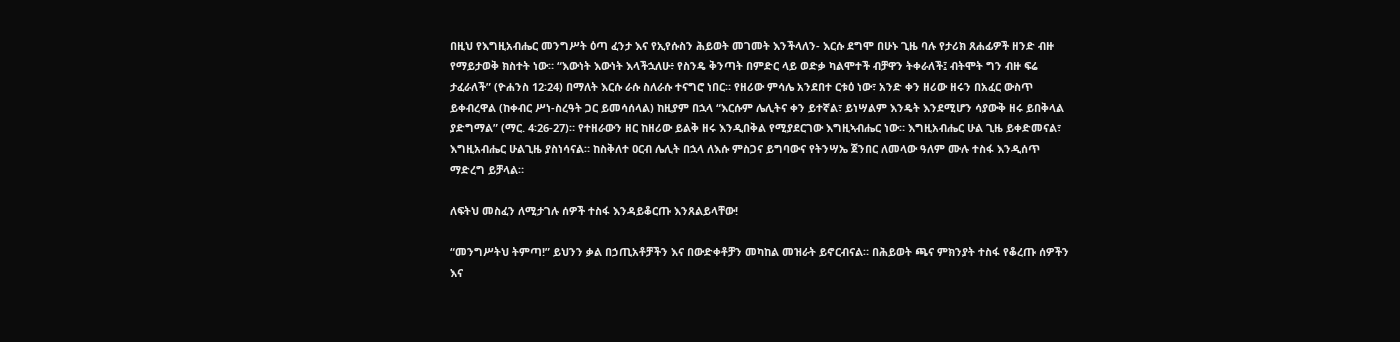በዚህ የእግዚአብሔር መንግሥት ዕጣ ፈንታ እና የኢየሱስን ሕይወት መገመት እንችላለን- እርሱ ደግሞ በሁኑ ጊዜ ባሉ የታሪክ ጸሐፊዎች ዘንድ ብዙ የማይታወቅ ክስተት ነው። “እውነት እውነት እላችኋለሁ፥ የስንዴ ቅንጣት በምድር ላይ ወድቃ ካልሞተች ብቻዋን ትቀራለች፤ ብትሞት ግን ብዙ ፍሬ ታፈራለች” (ዮሐንስ 12፡24) በማለት እርሱ ራሱ ስለራሱ ተናግሮ ነበር። የዘሪው ምሳሌ አንደበተ ርቱዕ ነው፣ አንድ ቀን ዘሪው ዘሩን በአፈር ውስጥ ይቀብረዋል (ከቀብር ሥነ-ስረዓት ጋር ይመሳሰላል) ከዚያም በኋላ “እርሱም ሌሊትና ቀን ይተኛል፣ ይነሣልም እንዴት እንደሚሆን ሳያውቅ ዘሩ ይበቅላል ያድግማል” (ማር. 4፡26-27)። የተዘራውን ዘር ከዘሪው ይልቅ ዘሩ እንዲበቅል የሚያደርገው እግዚኣብሔር ነው። እግዚአብሔር ሁል ጊዜ ይቀድመናል፣ እግዚአብሔር ሁልጊዜ ያስነሳናል። ከስቅለተ ዐርብ ሌሊት በኋላ ለእሱ ምስጋና ይግባውና የትንሣኤ ጀንበር ለመላው ዓለም ሙሉ ተስፋ እንዲሰጥ ማድረግ ይቻላል።

ለፍትህ መስፈን ለሚታገሉ ሰዎች ተስፋ እንዳይቆርጡ እንጸልይላቸው!

“መንግሥትህ ትምጣ!” ይህንን ቃል በኃጢአቶቻችን እና በውድቀቶቻን መካከል መዝራት ይኖርብናል። በሕይወት ጫና ምክንያት ተስፋ የቆረጡ ሰዎችን እና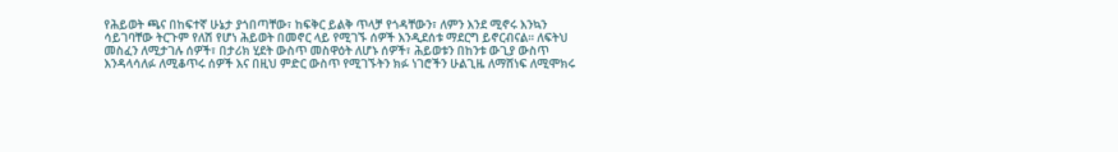የሕይወት ጫና በከፍተኛ ሁኔታ ያጎበጣቸው፣ ከፍቅር ይልቅ ጥላቻ የጎዳቸውን፣ ለምን እንደ ሚኖሩ እንኳን ሳይገባቸው ትርጉም የለሽ የሆነ ሕይወት በመኖር ላይ የሚገኙ ሰዎች እንዲደሰቱ ማደርግ ይኖርብናል። ለፍትህ መስፈን ለሚታገሉ ሰዎች፣ በታሪክ ሂደት ውስጥ መስዋዕት ለሆኑ ሰዎች፣ ሕይወቱን በከንቱ ውጊያ ውስጥ እንዳላሳለፉ ለሚቆጥሩ ሰዎች እና በዚህ ምድር ውስጥ የሚገኙትን ክፉ ነገሮችን ሁልጊዜ ለማሸነፍ ለሚሞክሩ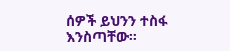ሰዎች ይህንን ተስፋ እንስጣቸው።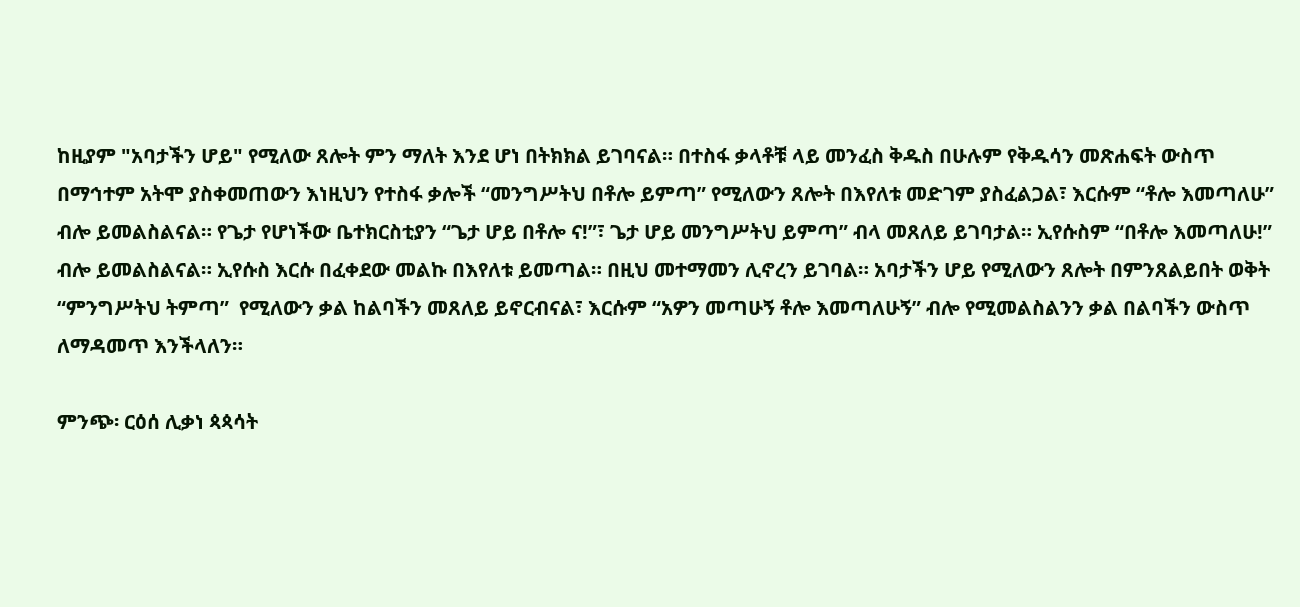ከዚያም "አባታችን ሆይ" የሚለው ጸሎት ምን ማለት እንደ ሆነ በትክክል ይገባናል። በተስፋ ቃላቶቹ ላይ መንፈስ ቅዱስ በሁሉም የቅዱሳን መጽሐፍት ውስጥ በማኅተም አትሞ ያስቀመጠውን እነዚህን የተስፋ ቃሎች “መንግሥትህ በቶሎ ይምጣ” የሚለውን ጸሎት በእየለቱ መድገም ያስፈልጋል፣ እርሱም “ቶሎ እመጣለሁ” ብሎ ይመልስልናል። የጌታ የሆነችው ቤተክርስቲያን “ጌታ ሆይ በቶሎ ና!”፣ ጌታ ሆይ መንግሥትህ ይምጣ” ብላ መጸለይ ይገባታል። ኢየሱስም “በቶሎ እመጣለሁ!” ብሎ ይመልስልናል። ኢየሱስ እርሱ በፈቀደው መልኩ በእየለቱ ይመጣል። በዚህ መተማመን ሊኖረን ይገባል። አባታችን ሆይ የሚለውን ጸሎት በምንጸልይበት ወቅት “ምንግሥትህ ትምጣ”  የሚለውን ቃል ከልባችን መጸለይ ይኖርብናል፣ እርሱም “አዎን መጣሁኝ ቶሎ እመጣለሁኝ” ብሎ የሚመልስልንን ቃል በልባችን ውስጥ ለማዳመጥ እንችላለን።

ምንጭ፡ ርዕሰ ሊቃነ ጳጳሳት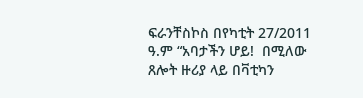ፍራንቸስኮስ በየካቲት 27/2011 ዓ.ም “አባታችን ሆይ!  በሚለው ጸሎት ዙሪያ ላይ በቫቲካን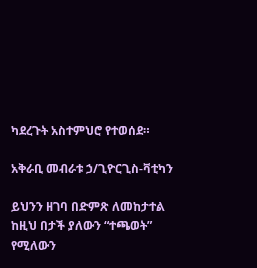ካደረጉት አስተምህሮ የተወሰደ።

አቅራቢ መብራቱ ኃ/ጊዮርጊስ-ቫቲካን

ይህንን ዘገባ በድምጽ ለመከታተል ከዚህ በታች ያለውን “ተጫወት” የሚለውን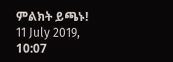ምልክት ይጫኑ!
11 July 2019, 10:07